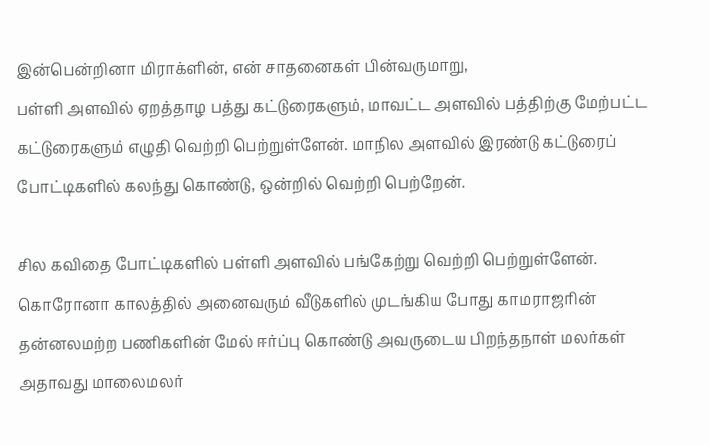இன்பென்றினா மிராக்ளின், என் சாதனைகள் பின்வருமாறு,
பள்ளி அளவில் ஏறத்தாழ பத்து கட்டுரைகளும், மாவட்ட அளவில் பத்திற்கு மேற்பட்ட கட்டுரைகளும் எழுதி வெற்றி பெற்றுள்ளேன். மாநில அளவில் இரண்டு கட்டுரைப் போட்டிகளில் கலந்து கொண்டு, ஒன்றில் வெற்றி பெற்றேன்.

சில கவிதை போட்டிகளில் பள்ளி அளவில் பங்கேற்று வெற்றி பெற்றுள்ளேன். கொரோனா காலத்தில் அனைவரும் வீடுகளில் முடங்கிய போது காமராஜரின் தன்னலமற்ற பணிகளின் மேல் ஈர்ப்பு கொண்டு அவருடைய பிறந்தநாள் மலர்கள் அதாவது மாலைமலர்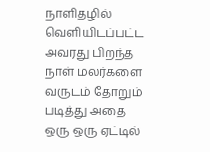நாளிதழில் வெளியிடப்பட்ட அவரது பிறந்த நாள் மலர்களை வருடம் தோறும் படித்து அதை ஒரு ஒரு ஏட்டில்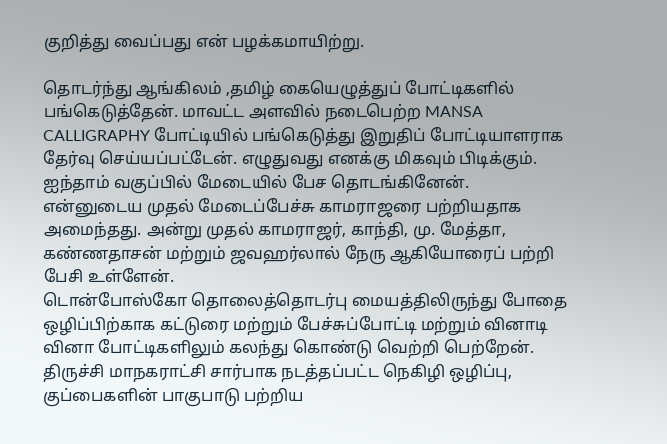குறித்து வைப்பது என் பழக்கமாயிற்று.

தொடர்ந்து ஆங்கிலம் ,தமிழ் கையெழுத்துப் போட்டிகளில் பங்கெடுத்தேன். மாவட்ட அளவில் நடைபெற்ற MANSA CALLIGRAPHY போட்டியில் பங்கெடுத்து இறுதிப் போட்டியாளராக தேர்வு செய்யப்பட்டேன். எழுதுவது எனக்கு மிகவும் பிடிக்கும். ஐந்தாம் வகுப்பில் மேடையில் பேச தொடங்கினேன். என்னுடைய முதல் மேடைப்பேச்சு காமராஜரை பற்றியதாக அமைந்தது. அன்று முதல் காமராஜர், காந்தி, மு. மேத்தா, கண்ணதாசன் மற்றும் ஜவஹர்லால் நேரு ஆகியோரைப் பற்றி பேசி உள்ளேன்.
டொன்போஸ்கோ தொலைத்தொடர்பு மையத்திலிருந்து போதை ஒழிப்பிற்காக கட்டுரை மற்றும் பேச்சுப்போட்டி மற்றும் வினாடி வினா போட்டிகளிலும் கலந்து கொண்டு வெற்றி பெற்றேன். திருச்சி மாநகராட்சி சார்பாக நடத்தப்பட்ட நெகிழி ஒழிப்பு, குப்பைகளின் பாகுபாடு பற்றிய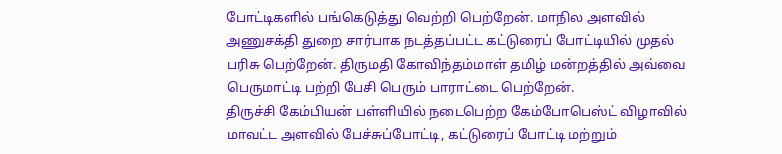போட்டிகளில் பங்கெடுத்து வெற்றி பெற்றேன். மாநில அளவில் அணுசக்தி துறை சார்பாக நடத்தப்பட்ட கட்டுரைப் போட்டியில் முதல் பரிசு பெற்றேன். திருமதி கோவிந்தம்மாள் தமிழ் மன்றத்தில் அவ்வை பெருமாட்டி பற்றி பேசி பெரும் பாராட்டை பெற்றேன்.
திருச்சி கேம்பியன் பள்ளியில் நடைபெற்ற கேம்போபெஸ்ட் விழாவில் மாவட்ட அளவில் பேச்சுப்போட்டி, கட்டுரைப் போட்டி மற்றும்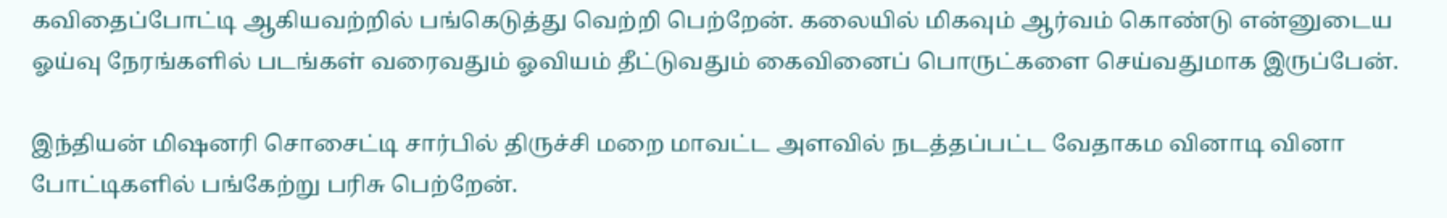கவிதைப்போட்டி ஆகியவற்றில் பங்கெடுத்து வெற்றி பெற்றேன். கலையில் மிகவும் ஆர்வம் கொண்டு என்னுடைய ஓய்வு நேரங்களில் படங்கள் வரைவதும் ஓவியம் தீட்டுவதும் கைவினைப் பொருட்களை செய்வதுமாக இருப்பேன்.

இந்தியன் மிஷனரி சொசைட்டி சார்பில் திருச்சி மறை மாவட்ட அளவில் நடத்தப்பட்ட வேதாகம வினாடி வினா போட்டிகளில் பங்கேற்று பரிசு பெற்றேன்.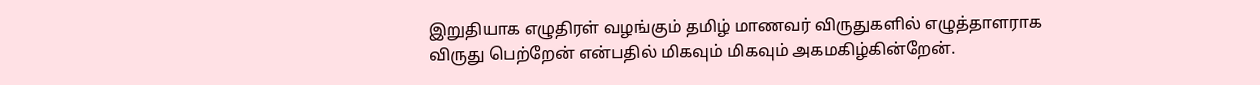இறுதியாக எழுதிரள் வழங்கும் தமிழ் மாணவர் விருதுகளில் எழுத்தாளராக விருது பெற்றேன் என்பதில் மிகவும் மிகவும் அகமகிழ்கின்றேன்.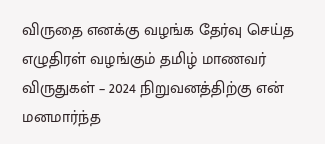விருதை எனக்கு வழங்க தேர்வு செய்த எழுதிரள் வழங்கும் தமிழ் மாணவர் விருதுகள் – 2024 நிறுவனத்திற்கு என் மனமார்ந்த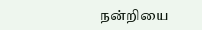நன்றியை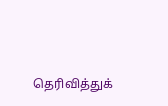தெரிவித்துக்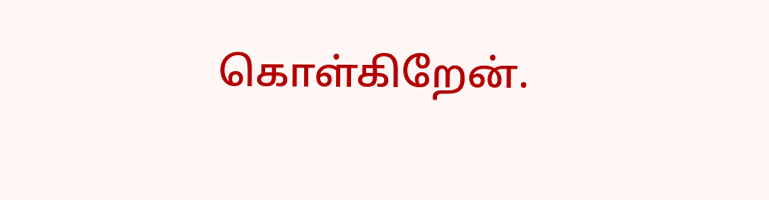கொள்கிறேன்.